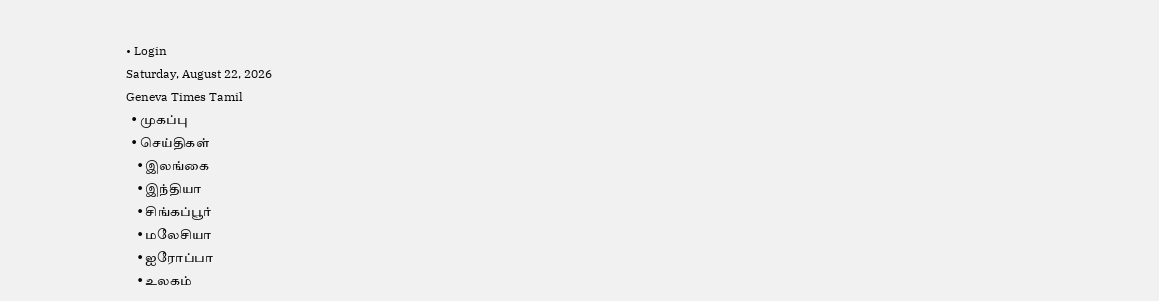• Login
Saturday, August 22, 2026
Geneva Times Tamil
  • முகப்பு
  • செய்திகள்
    • இலங்கை
    • இந்தியா
    • சிங்கப்பூர்
    • மலேசியா
    • ஐரோப்பா
    • உலகம்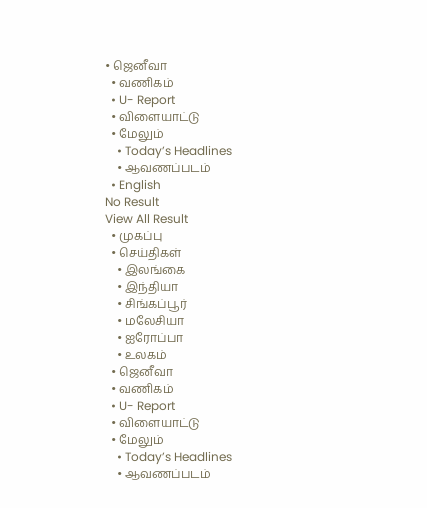• ஜெனீவா
  • வணிகம்
  • U- Report
  • விளையாட்டு
  • மேலும்
    • Today’s Headlines
    • ஆவணப்படம்
  • English
No Result
View All Result
  • முகப்பு
  • செய்திகள்
    • இலங்கை
    • இந்தியா
    • சிங்கப்பூர்
    • மலேசியா
    • ஐரோப்பா
    • உலகம்
  • ஜெனீவா
  • வணிகம்
  • U- Report
  • விளையாட்டு
  • மேலும்
    • Today’s Headlines
    • ஆவணப்படம்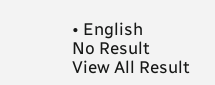• English
No Result
View All Result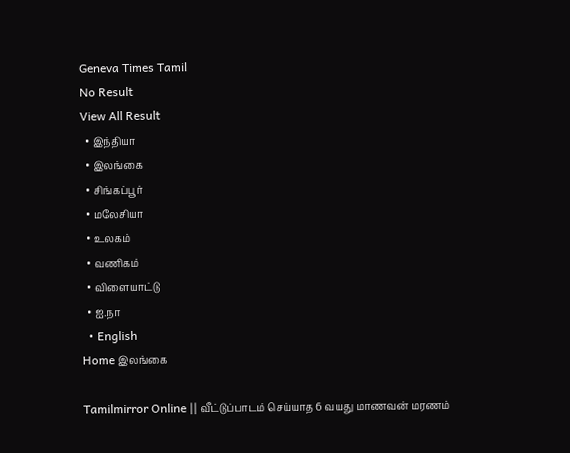Geneva Times Tamil
No Result
View All Result
  • இந்தியா
  • இலங்கை
  • சிங்கப்பூர்
  • மலேசியா
  • உலகம்
  • வணிகம்
  • விளையாட்டு
  • ஐ.நா
  • English
Home இலங்கை

Tamilmirror Online || வீட்டுப்பாடம் செய்யாத 6 வயது மாணவன் மரணம்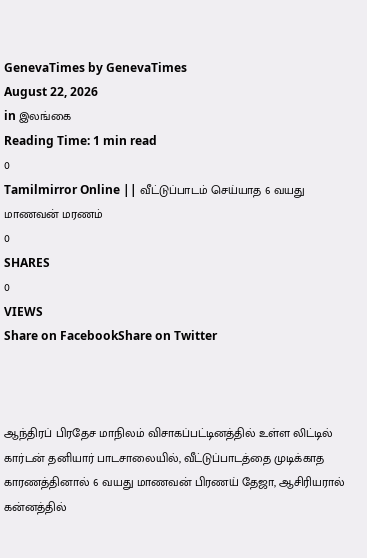GenevaTimes by GenevaTimes
August 22, 2026
in இலங்கை
Reading Time: 1 min read
0
Tamilmirror Online || வீட்டுப்பாடம் செய்யாத 6 வயது மாணவன் மரணம்
0
SHARES
0
VIEWS
Share on FacebookShare on Twitter



ஆந்திரப் பிரதேச மாநிலம் விசாகப்பட்டினத்தில் உள்ள லிட்டில் கார்டன் தனியார் பாடசாலையில், வீட்டுப்பாடத்தை முடிக்காத காரணத்தினால் 6 வயது மாணவன் பிரணய் தேஜா, ஆசிரியரால் கன்னத்தில்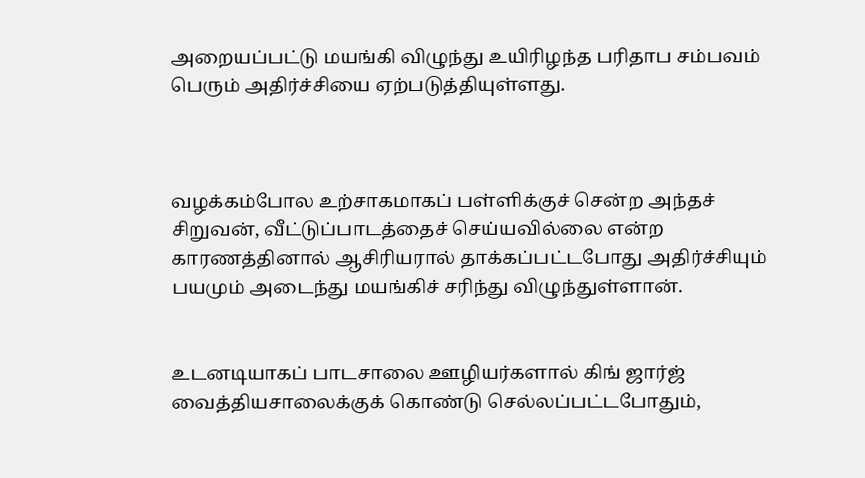அறையப்பட்டு மயங்கி விழுந்து உயிரிழந்த பரிதாப சம்பவம் பெரும் அதிர்ச்சியை ஏற்படுத்தியுள்ளது.



வழக்கம்போல உற்சாகமாகப் பள்ளிக்குச் சென்ற அந்தச் சிறுவன், வீட்டுப்பாடத்தைச் செய்யவில்லை என்ற காரணத்தினால் ஆசிரியரால் தாக்கப்பட்டபோது அதிர்ச்சியும் பயமும் அடைந்து மயங்கிச் சரிந்து விழுந்துள்ளான்.


உடனடியாகப் பாடசாலை ஊழியர்களால் கிங் ஜார்ஜ் வைத்தியசாலைக்குக் கொண்டு செல்லப்பட்டபோதும்,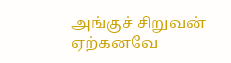அங்குச் சிறுவன் ஏற்கனவே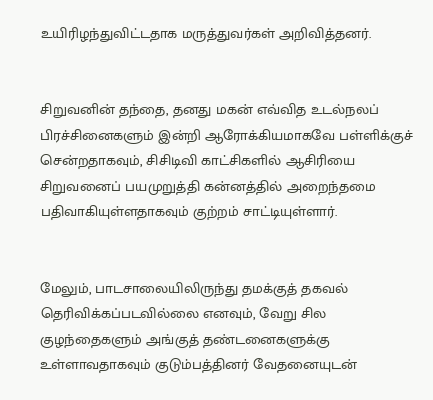உயிரிழந்துவிட்டதாக மருத்துவர்கள் அறிவித்தனர்.


சிறுவனின் தந்தை, தனது மகன் எவ்வித உடல்நலப் பிரச்சினைகளும் இன்றி ஆரோக்கியமாகவே பள்ளிக்குச் சென்றதாகவும், சிசிடிவி காட்சிகளில் ஆசிரியை சிறுவனைப் பயமுறுத்தி கன்னத்தில் அறைந்தமை பதிவாகியுள்ளதாகவும் குற்றம் சாட்டியுள்ளார்.


மேலும், பாடசாலையிலிருந்து தமக்குத் தகவல் தெரிவிக்கப்படவில்லை எனவும், வேறு சில குழந்தைகளும் அங்குத் தண்டனைகளுக்கு உள்ளாவதாகவும் குடும்பத்தினர் வேதனையுடன்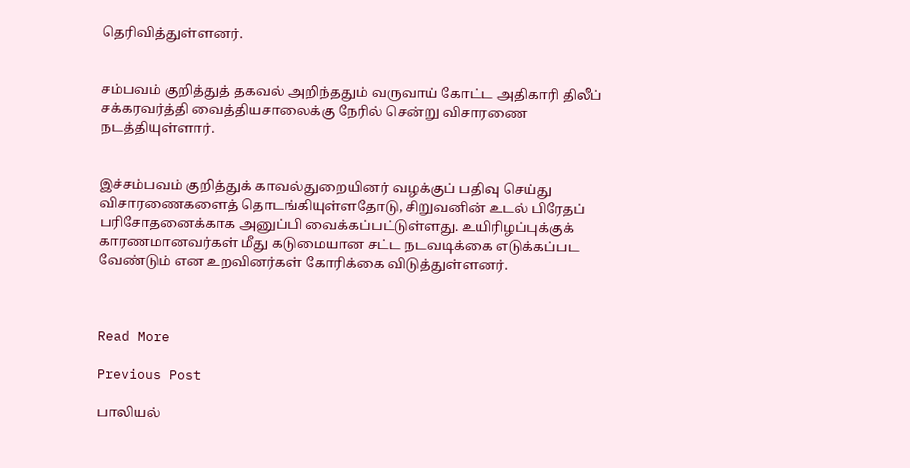தெரிவித்துள்ளனர்.


சம்பவம் குறித்துத் தகவல் அறிந்ததும் வருவாய் கோட்ட அதிகாரி திலீப் சக்கரவர்த்தி வைத்தியசாலைக்கு நேரில் சென்று விசாரணை நடத்தியுள்ளார்.


இச்சம்பவம் குறித்துக் காவல்துறையினர் வழக்குப் பதிவு செய்து விசாரணைகளைத் தொடங்கியுள்ளதோடு, சிறுவனின் உடல் பிரேதப் பரிசோதனைக்காக அனுப்பி வைக்கப்பட்டுள்ளது. உயிரிழப்புக்குக் காரணமானவர்கள் மீது கடுமையான சட்ட நடவடிக்கை எடுக்கப்பட வேண்டும் என உறவினர்கள் கோரிக்கை விடுத்துள்ளனர்.



Read More

Previous Post

பாலியல்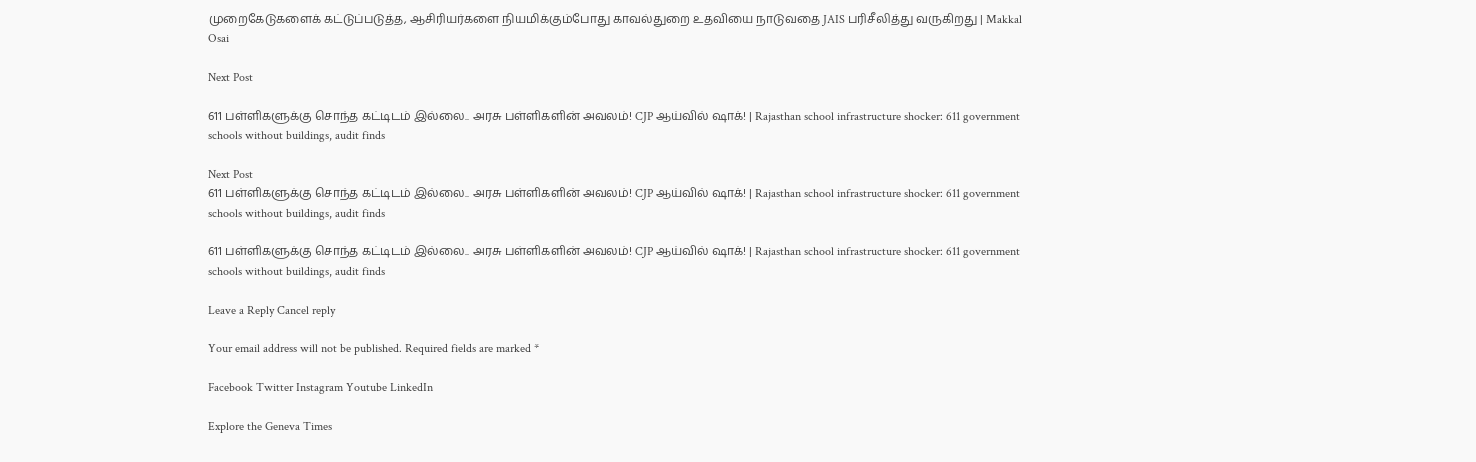முறைகேடுகளைக் கட்டுப்படுத்த, ஆசிரியர்களை நியமிக்கும்போது காவல்துறை உதவியை நாடுவதை JAIS பரிசீலித்து வருகிறது | Makkal Osai

Next Post

611 பள்ளிகளுக்கு சொந்த கட்டிடம் இல்லை.. அரசு பள்ளிகளின் அவலம்! CJP ஆய்வில் ஷாக்! | Rajasthan school infrastructure shocker: 611 government schools without buildings, audit finds

Next Post
611 பள்ளிகளுக்கு சொந்த கட்டிடம் இல்லை.. அரசு பள்ளிகளின் அவலம்! CJP ஆய்வில் ஷாக்! | Rajasthan school infrastructure shocker: 611 government schools without buildings, audit finds

611 பள்ளிகளுக்கு சொந்த கட்டிடம் இல்லை.. அரசு பள்ளிகளின் அவலம்! CJP ஆய்வில் ஷாக்! | Rajasthan school infrastructure shocker: 611 government schools without buildings, audit finds

Leave a Reply Cancel reply

Your email address will not be published. Required fields are marked *

Facebook Twitter Instagram Youtube LinkedIn

Explore the Geneva Times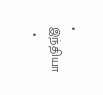• இந்தியா
  •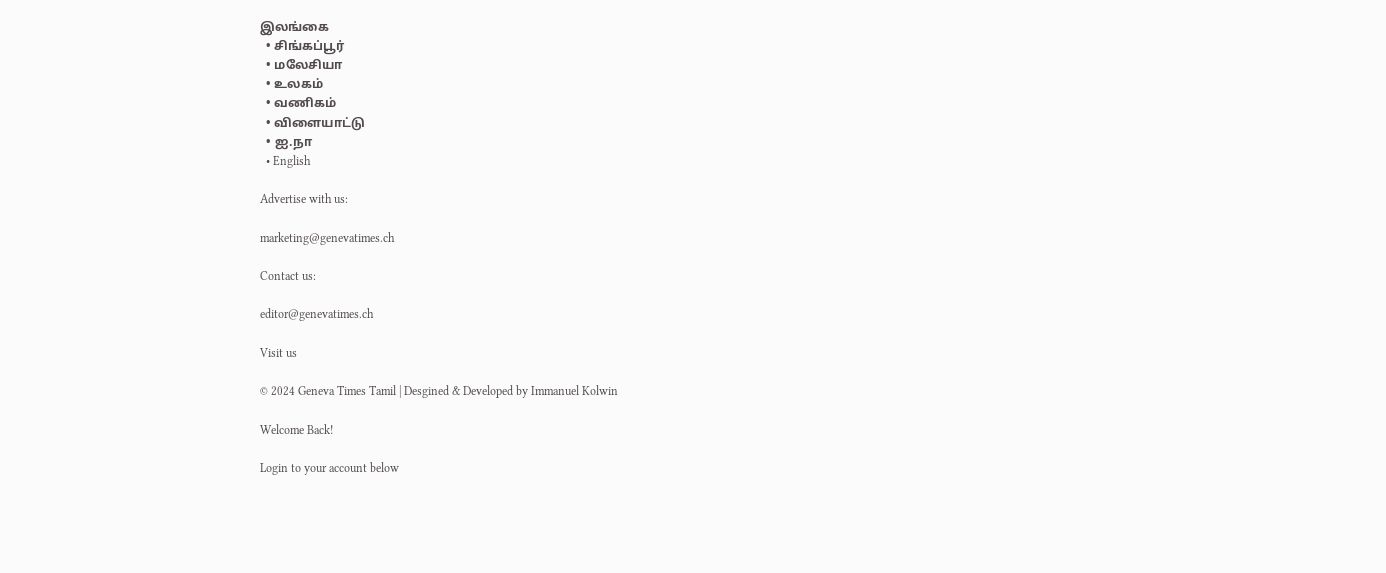இலங்கை
  • சிங்கப்பூர்
  • மலேசியா
  • உலகம்
  • வணிகம்
  • விளையாட்டு
  • ஐ.நா
  • English

Advertise with us:

marketing@genevatimes.ch

Contact us:

editor@genevatimes.ch

Visit us

© 2024 Geneva Times Tamil | Desgined & Developed by Immanuel Kolwin

Welcome Back!

Login to your account below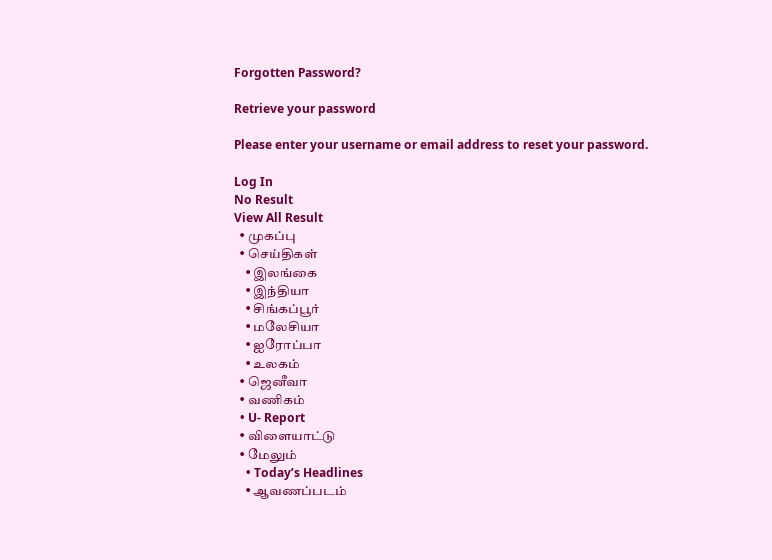Forgotten Password?

Retrieve your password

Please enter your username or email address to reset your password.

Log In
No Result
View All Result
  • முகப்பு
  • செய்திகள்
    • இலங்கை
    • இந்தியா
    • சிங்கப்பூர்
    • மலேசியா
    • ஐரோப்பா
    • உலகம்
  • ஜெனீவா
  • வணிகம்
  • U- Report
  • விளையாட்டு
  • மேலும்
    • Today’s Headlines
    • ஆவணப்படம்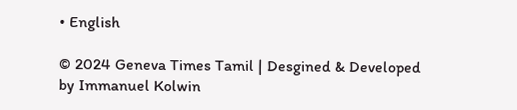• English

© 2024 Geneva Times Tamil | Desgined & Developed by Immanuel Kolwin